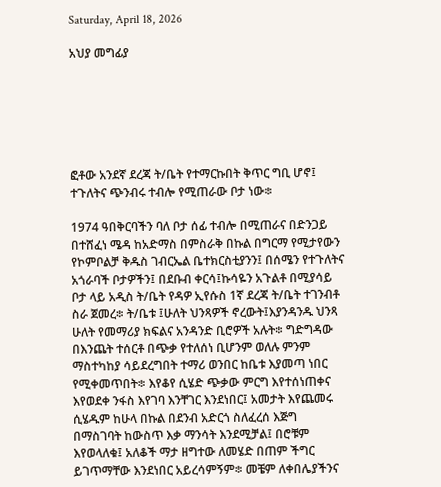Saturday, April 18, 2026

አህያ መግፊያ






ፎቶው አንደኛ ደረጃ ት/ቤት የተማርኩበት ቅጥር ግቢ ሆኖ፤ ተጉለትና ጭንብሩ ተብሎ የሚጠራው ቦታ ነው፨

1974 ዓበቅርባችን ባለ ቦታ ሰፊ ተብሎ በሚጠራና በድንጋይ በተሸፈነ ሜዳ ከአድማስ በምስራቅ በኩል በግርማ የሚታየውን የኮምቦልቻ ቅዱስ ገብርኤል ቤተክርስቲያንን፤ በሰሜን የተጉለትና አጎራባች ቦታዎችን፤ በደቡብ ቀርሳ፤ኩሳዬን አጉልቶ በሚያሳይ ቦታ ላይ አዲስ ት/ቤት የዳዎ ኢየሱስ 1ኛ ደረጃ ት/ቤት ተገንብቶ ስራ ጀመረ፨ ት/ቤቱ ፤ሁለት ህንጻዎች ኖረውት፤እያንዳንዱ ህንጻ ሁለት የመማሪያ ክፍልና አንዳንድ ቢሮዎች አሉት፨ ግድግዳው በእንጨት ተሰርቶ በጭቃ የተለሰነ ቢሆንም ወለሉ ምንም ማስተካከያ ሳይደረግበት ተማሪ ወንበር ከቤቱ እያመጣ ነበር የሚቀመጥበት፨ እየቆየ ሲሄድ ጭቃው ምርግ እየተሰነጠቀና እየወደቀ ንፋስ እየገባ እንቸገር እንደነበር፤ አመታት እየጨመሩ ሲሄዱም ከሁላ በኩል በደንብ አድርጎ ስለፈረሰ እጅግ በማስገባት ከውስጥ እቃ ማንሳት እንደሚቻል፤ በሮቹም እየወላለቁ፤ አለቆች ማታ ዘግተው ለመሄድ በጠም ችግር ይገጥማቸው እንደነበር አይረሳምኝም፨ መቼም ለቀበሌያችንና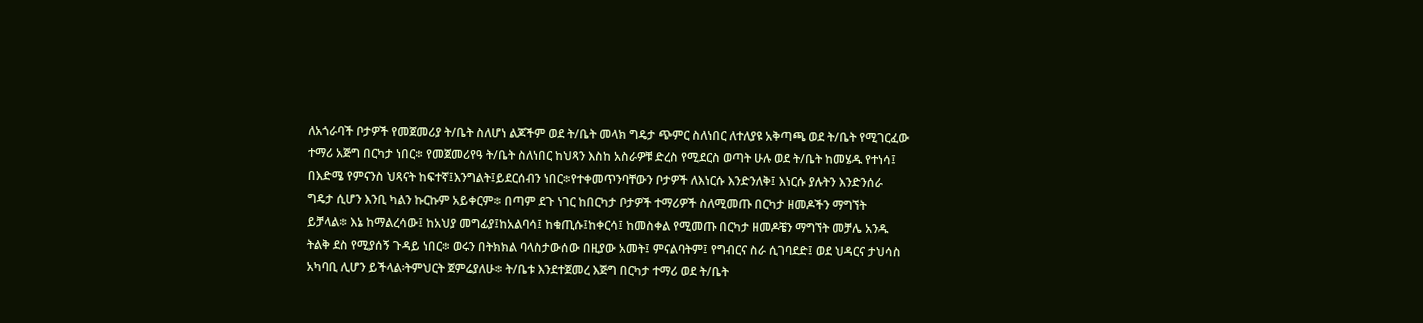ለአጎራባች ቦታዎች የመጀመሪያ ት/ቤት ስለሆነ ልጆችም ወደ ት/ቤት መላክ ግዴታ ጭምር ስለነበር ለተለያዩ አቅጣጫ ወደ ት/ቤት የሚገርፈው ተማሪ አጅግ በርካታ ነበር፨ የመጀመሪየዓ ት/ቤት ስለነበር ከህጻን እስከ አስራዎቹ ድረስ የሚደርስ ወጣት ሁሉ ወደ ት/ቤት ከመሄዱ የተነሳ፤ በእድሜ የምናንስ ህጻናት ከፍተኛ፤እንግልት፤ይደርሰብን ነበር፨የተቀመጥንባቸውን ቦታዎች ለእነርሱ እንድንለቅ፤ እነርሱ ያሉትን እንድንሰራ ግዴታ ሲሆን እንቢ ካልን ኩርኩም አይቀርም፨ በጣም ደጉ ነገር ከበርካታ ቦታዎች ተማሪዎች ስለሚመጡ በርካታ ዘመዶችን ማግኘት ይቻላል፨ እኔ ከማልረሳው፤ ከአህያ መግፊያ፤ከአልባሳ፤ ከቁጢሱ፤ከቀርሳ፤ ከመስቀል የሚመጡ በርካታ ዘመዶቼን ማግኘት መቻሌ አንዱ ትልቅ ደስ የሚያሰኝ ጉዳይ ነበር፨ ወሩን በትክክል ባላስታውሰው በዚያው አመት፤ ምናልባትም፤ የግብርና ስራ ሲገባደድ፤ ወደ ህዳርና ታህሳስ አካባቢ ሊሆን ይችላል፡ትምህርት ጀምሬያለሁ፨ ት/ቤቱ እንደተጀመረ እጅግ በርካታ ተማሪ ወደ ት/ቤት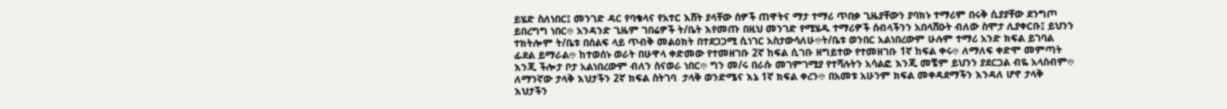ይሄድ ስለነበር፤ መንገድ ዳር የባቄላና የአተር እሸት ያላቸው ሰዎች ጠዋትና ማታ ተማሪ ጥበቃ ጊዜያቸውን ያባክኑ ተማሪም በሩቅ ሲያያቸው ደንግጦ ይበረግግ ነበር፨ አንዳንድ ጊዜም ገበሬዎች ት/ቤት እየመጡ በዚህ መንገድ የሚሄዱ ተማሪዎች ሰብላችንን አበላሸዑት ብለው ስሞታ ሊያቀርቡ፤ ይህንን ተክትሎም ት/ቤቱ በሰልፍ ላይ ጥብቅ መልዕክት በተደጋጋሚ ሲነገር አስታውሳለሁ፨ት/ቤቱ ወንበር አልነበረውም ሁሉም ተማሪ አንድ ክፍል ይገባል ፊደል ይማራል፨ ከተወሰኑ ወራት በሁዋላ ቀድመው የተመዘገቡ 2ኛ ከፍል ሲገቡ ዘግይተው የተመዘገቡ 1ኛ ከፍል ቀሩ፨ ለማለፍ ቀድሞ መምጣት እንጂ ችሎታ ቦታ አልነበረውም ብለን ስናወራ ነበር፨ ግን መ/ሩ በራሱ መገምገሚያ የተሻሉትን አሳልፎ እንጂ መቼም ይህንን ያደርጋል ብዬ አላስብም፨ ለማንኛው ታላቅ እህታችን 2ኛ ክፍል ስትገባ  ታላቅ ወንድሜና እኔ 1ኛ ክፍል ቀረን፨ በአመቱ አሁንም ክፍል መቀዳደማችን እንዳለ ሆኖ ታላቅ እህታችን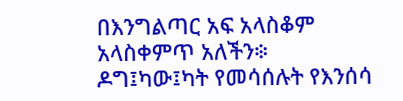በእንግልጣር አፍ አላስቆም አላስቀምጥ አለችን፨ ዶግ፤ካው፤ካት የመሳሰሉት የእንሰሳ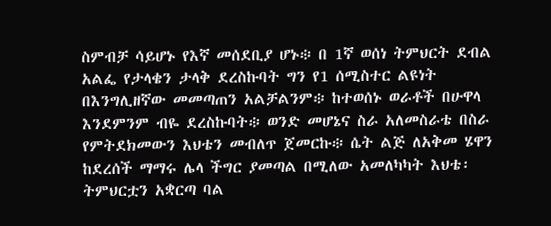ስምብቻ ሳይሆኑ የእኛ መሰደቢያ ሆኑ፨ በ 1ኛ ወሰነ ትምህርት ደብል አልፌ የታላቄን ታላቅ ደረስኩባት ግን የ1 ሰሚስተር ልዩነት በእንግሊዘኛው መመጣጠን አልቻልንም፨ ከተወሰኑ ወራቶች በሁዋላ እንደምንም ብዬ ደረስኩባት፨ ወንድ መሆኔና ስራ አለመስራቴ በስራ የምትደክመውን እህቴን መብለጥ ጀመርኩ፨ ሴት ልጅ ለአቅመ ሄዋን ከደረሰች ማማሩ ሌላ ችግር ያመጣል በሚለው አመለካካት እህቴ፡ ትምህርቷን አቋርጣ ባል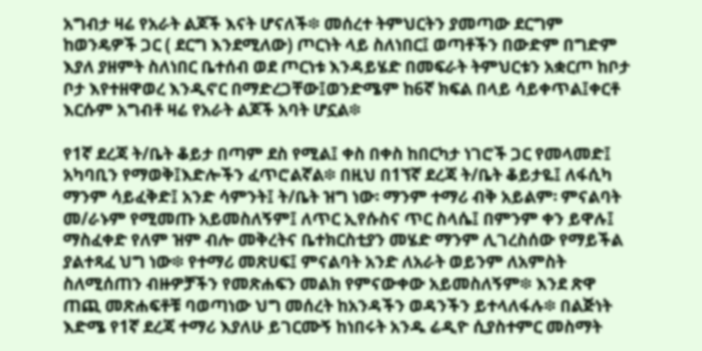አግብታ ዛሬ የአራት ልጆች እናት ሆናለች፨ መሰረተ ትምህርትን ያመጣው ደርግም ከወንዴዎች ጋር ( ደርግ እንደሚለው) ጦርነት ላይ ስለነበር፤ ወጣቶችን በውድም በግድም እያለ ያዘምት ስለነበር ቤተሰብ ወደ ጦርነቱ እንዳይሄድ በመፍራት ትምህርቱን አቋርጦ ከቦታ ቦታ እየተዘዋወረ እንዲኖር በማድረጋቸው፤ወንድሜም ከ6ኛ ክፍል በላይ ሳይቀጥል፤ቀርቶ እርሱም አግብቶ ዛሬ የአራት ልጆች አባት ሆኗል፨

የ1ኛ ደረጃ ት/ቤት ቆይታ በጣም ደስ የሚል፤ ቀስ በቀስ ከበርካታ ነገሮች ጋር የመላመድ፤ አካባቢን የማወቅ፤እድሎችን ፈጥሮልኛል፨ በዚህ በ1ኘኛ ደረጃ ት/ቤት ቆይታዬ፤ ለፋሲካ ማንም ሳይፈቅድ፤ አንድ ሳምንት፤ ት/ቤት ዝግ ነው፡ ማንም ተማሪ ብቅ አይልም፡ ምናልባት መ/ራኑም የሚመጡ አይመስለኝም፤ ለጥር ኢየሱስና ጥር ስላሴ፤ በምንም ቀን ይዋሉ፤ ማስፈቀድ የለም ዝም ብሎ መቅረትና ቤተክርስቲያን መሄድ ማንም ሊገረስሰው የማይችል ያልተጻፈ ህግ ነው፨ የተማሪ መጽሀፍ፤ ምናልባት አንድ ለአራት ወይንም ለአምስት ስለሚሰጠን ብዙዎቻችን የመጽሐፍን መልክ የምናውቀው አይመስለኝም፨ እንደ ጽዋ ጠጪ መጽሐፍቶቹ ባወጣነው ህግ መሰረት ከአንዳችን ወዳንችን ይተላለፋሉ፨ በልጅነት እድሜ የ1ኛ ደረጃ ተማሪ እያለሁ ይገርሙኝ ከነበሩት አንዱ ሬዲዮ ሲያስተምር መስማት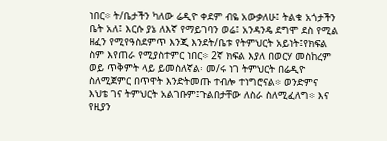ነበር፨ ት/ቤታችን ካለው ሬዲዮ ቀደም ብዬ አውቃለሁ፤ ትልቁ አጎታችን ቤት አለ፤ እርሱ ያኔ ለእኛ የማይገባን ወሬ፤ አንዳንዴ ደግሞ ደስ የሚል ዘፈን የሚየዓስደምጥ እንጂ እንደት/ቤቱ የትምህርት አይነት፤የክፍል ስም እየጠራ የሚያስተምር ነበር፨ 2ኛ ክፍል እያለ በወርሃ መስከረም ወይ ጥቅምት ላይ ይመስለኛል፡ መ/ሩ ነገ ትምህርት በሬዲዮ ስለሚጀምር በጥዋት እንድትመጡ ተብሎ ተነግሮናል፨ ወንድምና እህቴ ገና ትምህርት አልገቡም፤ጉልበታቸው ለስራ ስለሚፈለግ፨ እና የዚያን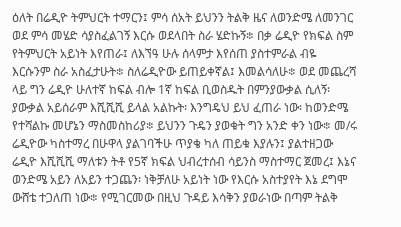ዕለት በሬዲዮ ትምህርት ተማርን፤ ምሳ ሰአት ይህንን ትልቅ ዜና ለወንድሜ ለመንገር ወደ ምሳ መሄድ ሳያስፈልገኝ እርሱ ወደላበት ስራ ሄድኩኝ፨ በቃ ሬዲዮ የክፍል ስም የትምህርት አይነት እየጠራ፤ ለእኘዓ ሁሉ ሰላምታ እየሰጠ ያስተምራል ብዬ እርሱንም ስራ አስፈታሁት፨ ስለሬዲዮው ይጠይቀኛል፤ እመልሳለሁ፨ ወደ መጨረሻ ላይ ግን ሬዲዮ ሁለተኛ ከፍል ብሎ 1ኛ ከፍል ቢወስዱት በምንያውቃል ሲለኝ፡ ያውቃል አይሰራም እሺሺሺ ይላል አልኩት፡ እንግዴህ ይህ ፈጠራ ነው፡ ከወንድሜ የተሻልኩ መሆኔን ማስመስከሪያ፨ ይህንን ጉዴን ያወቁት ግን አንድ ቀን ነው፨ መ/ሩ ሬዲዮው ካስተማረ በሁዋላ ያልገባችሁ ጥያቄ ካለ ጠይቁ እያሉን፤ ያልተዘጋው ሬዲዮ እሺሺሺ ማለቱን ትቶ የ5ኛ ክፍል ህብረተሰብ ሳይንስ ማስተማር ጀመረ፤ እኔና ወንድሜ አይን ለአይን ተጋጨን፡ ነቅቻለሁ አይነት ነው የእርሱ አስተያየት እኔ ደግሞ ውሸቴ ተጋለጠ ነው፨ የሚገርመው በዚህ ጉዳይ እሳቅን ያወራነው በጣም ትልቅ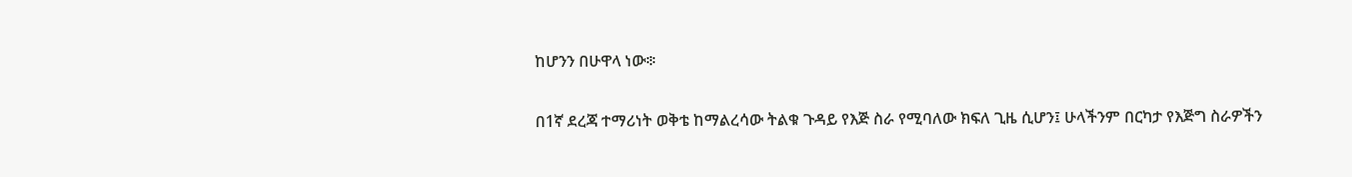ከሆንን በሁዋላ ነው፨

በ1ኛ ደረጃ ተማሪነት ወቅቴ ከማልረሳው ትልቁ ጉዳይ የእጅ ስራ የሚባለው ክፍለ ጊዜ ሲሆን፤ ሁላችንም በርካታ የእጅግ ስራዎችን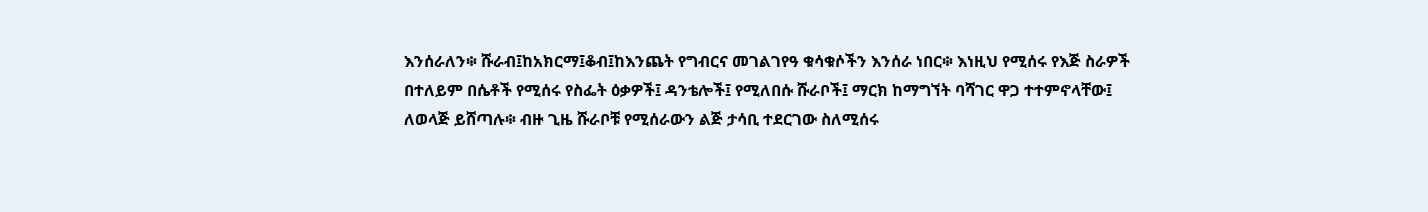እንሰራለን፨ ሹራብ፤ከአክርማ፤ቆብ፤ከእንጨት የግብርና መገልገየዓ ቁሳቁሶችን እንሰራ ነበር፨ እነዚህ የሚሰሩ የእጅ ስራዎች በተለይም በሴቶች የሚሰሩ የስፌት ዕቃዎች፤ ዳንቴሎች፤ የሚለበሱ ሹራቦች፤ ማርክ ከማግኘት ባሻገር ዋጋ ተተምኖላቸው፤ ለወላጅ ይሸጣሉ፨ ብዙ ጊዜ ሹራቦቹ የሚሰራውን ልጅ ታሳቢ ተደርገው ስለሚሰሩ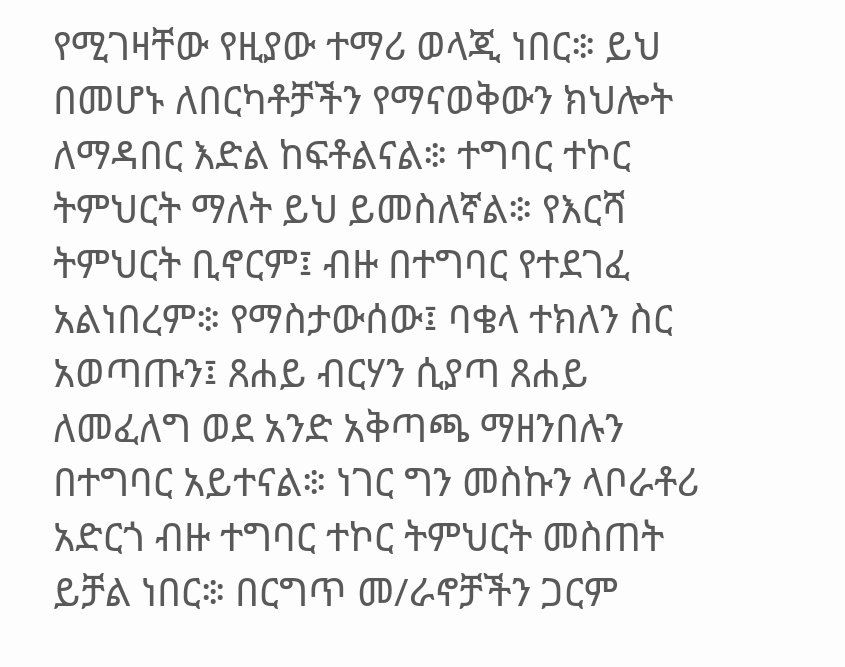የሚገዛቸው የዚያው ተማሪ ወላጂ ነበር፨ ይህ በመሆኑ ለበርካቶቻችን የማናወቅውን ክህሎት ለማዳበር እድል ከፍቶልናል፨ ተግባር ተኮር ትምህርት ማለት ይህ ይመስለኛል፨ የእርሻ ትምህርት ቢኖርም፤ ብዙ በተግባር የተደገፈ አልነበረም፨ የማስታውሰው፤ ባቄላ ተክለን ስር አወጣጡን፤ ጸሐይ ብርሃን ሲያጣ ጸሐይ ለመፈለግ ወደ አንድ አቅጣጫ ማዘንበሉን በተግባር አይተናል፨ ነገር ግን መስኩን ላቦራቶሪ አድርጎ ብዙ ተግባር ተኮር ትምህርት መስጠት ይቻል ነበር፨ በርግጥ መ/ራኖቻችን ጋርም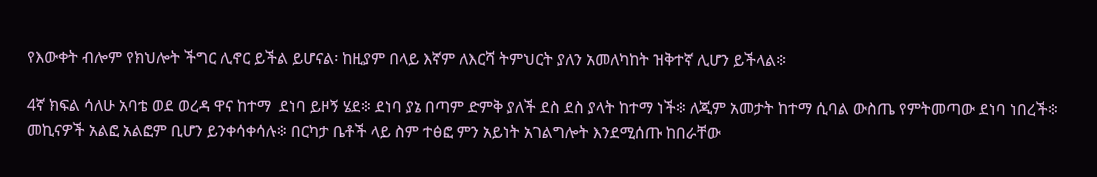የእውቀት ብሎም የክህሎት ችግር ሊኖር ይችል ይሆናል፡ ከዚያም በላይ እኛም ለእርሻ ትምህርት ያለን አመለካከት ዝቅተኛ ሊሆን ይችላል፨

4ኛ ክፍል ሳለሁ አባቴ ወደ ወረዳ ዋና ከተማ  ደነባ ይዞኝ ሄደ፨ ደነባ ያኔ በጣም ድምቅ ያለች ደስ ደስ ያላት ከተማ ነች፨ ለጂም አመታት ከተማ ሲባል ውስጤ የምትመጣው ደነባ ነበረች፨ መኪናዎች አልፎ አልፎም ቢሆን ይንቀሳቀሳሉ፨ በርካታ ቤቶች ላይ ስም ተፅፎ ምን አይነት አገልግሎት እንደሚሰጡ ከበራቸው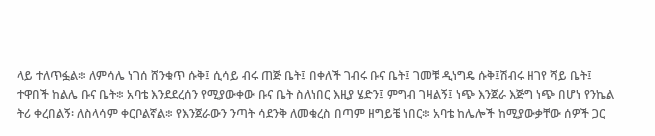ላይ ተለጥፏል፨ ለምሳሌ ነገሰ ሸንቁጥ ሱቅ፤ ሲሳይ ብሩ ጠጅ ቤት፤ በቀለች ገብሩ ቡና ቤት፤ ገመቹ ዲነግዴ ሱቅ፤ሽብሩ ዘገየ ሻይ ቤት፤ ተዋበች ከልሌ ቡና ቤት፨ አባቴ እንደደረሰን የሚያውቀው ቡና ቤት ስለነበር እዚያ ሄድን፤ ምግብ ገዛልኝ፤ ነጭ እንጀራ እጅግ ነጭ በሆነ የንኬል ትሪ ቀረበልኝ፡ ለስላሳም ቀርቦልኛል፨ የእንጀራውን ንጣት ሳደንቅ ለመቁረስ በጣም ዘግይቼ ነበር፨ አባቴ ከሌሎች ከሚያውቃቸው ሰዎች ጋር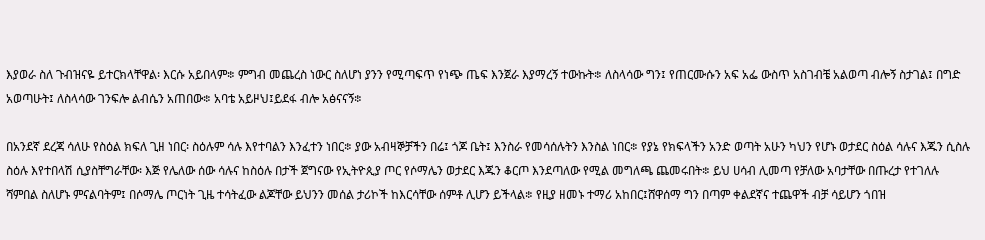እያወራ ስለ ጉብዝናዬ ይተርክላቸዋል፡ እርሱ አይበላም፨ ምግብ መጨረስ ነውር ስለሆነ ያንን የሚጣፍጥ የነጭ ጤፍ እንጀራ እያማረኝ ተውኩት፨ ለስላሳው ግን፤ የጠርሙሱን አፍ አፌ ውስጥ አስገብቼ አልወጣ ብሎኝ ስታገል፤ በግድ አወጣሁት፤ ለስላሳው ገንፍሎ ልብሴን አጠበው፨ አባቴ አይዞህ፤ይደፋ ብሎ አፅናናኝ፨

በአንደኛ ደረጃ ሳለሁ የስዕል ክፍለ ጊዘ ነበር፡ ስዕሉም ሳሉ እየተባልን እንፈተን ነበር፨ ያው አብዛኞቻችን በሬ፤ ጎጆ ቤት፤ እንስራ የመሳሰሉትን እንስል ነበር፨ የያኔ የክፍላችን አንድ ወጣት አሁን ካህን የሆኑ ወታደር ስዕል ሳሉና እጁን ሲስሉ ስዕሉ እየተበላሽ ሲያስቸግራቸው፡ እጅ የሌለው ሰው ሳሉና ከስዕሉ በታች ጀግናው የኢትዮጲያ ጦር የሶማሌን ወታደር እጁን ቆርጦ እንደጣለው የሚል መግለጫ ጨመሩበት፨ ይህ ሀሳብ ሊመጣ የቻለው አባታቸው በጡረታ የተገለሉ ሻምበል ስለሆኑ ምናልባትም፤ በሶማሌ ጦርነት ጊዜ ተሳትፈው ልጆቸው ይህንን መሰል ታሪኮች ከእርሳቸው ሰምቶ ሊሆን ይችላል፨ የዚያ ዘመኑ ተማሪ አከበር፤ሸዋሰማ ግን በጣም ቀልደኛና ተጨዋች ብቻ ሳይሆን ጎበዝ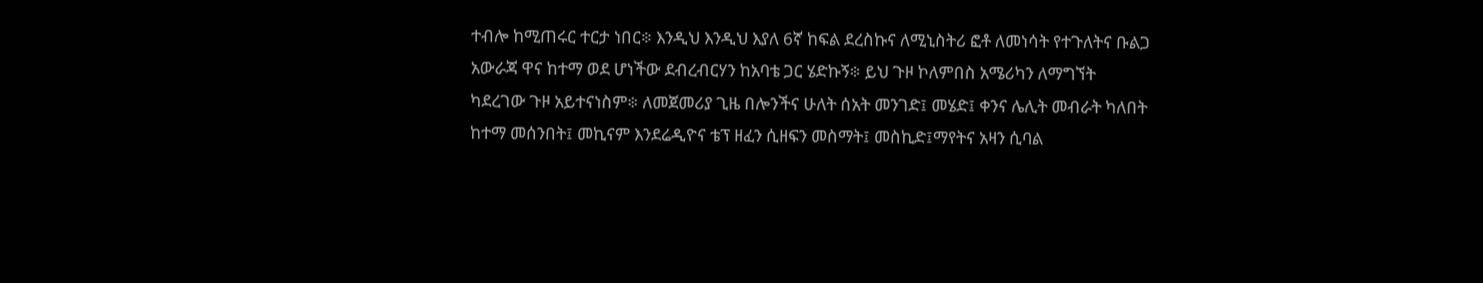ተብሎ ከሚጠሩር ተርታ ነበር፨ እንዲህ እንዲህ እያለ 6ኛ ከፍል ደረስኩና ለሚኒስትሪ ፎቶ ለመነሳት የተጉለትና ቡልጋ አውራጃ ዋና ከተማ ወደ ሆነችው ደብረብርሃን ከአባቴ ጋር ሄድኩኝ፨ ይህ ጉዞ ኮለምበስ አሜሪካን ለማግኘት ካደረገው ጉዞ አይተናነስም፨ ለመጀመሪያ ጊዜ በሎንችና ሁለት ሰአት መንገድ፤ መሄድ፤ ቀንና ሌሊት መብራት ካለበት ከተማ መሰንበት፤ መኪናም እንደሬዲዮና ቴፕ ዘፈን ሲዘፍን መስማት፤ መስኪድ፤ማየትና አዛን ሲባል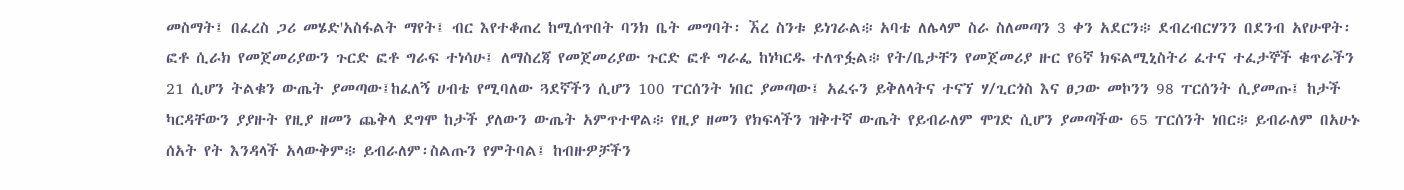መስማት፤ በፈረስ ጋሪ መሄድ'አስፋልት ማየት፤ ብር እየተቆጠረ ከሚሰጥበት ባንክ ቤት መግባት፡ ኧረ ስንቱ ይነገራል፨ አባቴ ለሌላም ስራ ስለመጣን 3 ቀን አደርን፨ ደብረብርሃንን በደንብ አየሁዋት፡ ፎቶ ሲራክ የመጀመሪያውን ጉርድ ፎቶ ግራፍ ተነሳሁ፤ ለማስረጃ የመጀመሪያው ጉርድ ፎቶ ግራፌ ከነካርዱ ተለጥፏል፨ የት/ቤታቸን የመጀመሪያ ዙር የ6ኛ ክፍልሚኒስትሪ ፈተና ተፈታኞች ቁጥራችን 21 ሲሆን ትልቁን ውጤት ያመጣው፤ከፈለኝ ሀብቴ የሚባለው ጓደኛችን ሲሆን 100 ፐርሰንት ነበር ያመጣው፤ አፈሩን ይቅለላትና ተናኘ ሃ/ጊርጎስ እና ፀጋው መኮንን 98 ፐርሰንት ሲያመጡ፤ ከታች ካርዳቸውን ያያዙት የዚያ ዘመን ጨቅላ ደግሞ ከታች ያለውን ውጤት አምጥተዋል፨ የዚያ ዘመን የክፍላችን ዝቅተኛ ውጤት የይብራለም ሞገድ ሲሆን ያመጣችው 65 ፐርሰንት ነበር፨ ይብራለም በአሁኑ ሰአት የት እንዳላች አላውቅም፨ ይብራለም፡ስልጡን የምትባል፤ ከብዙዎቻችን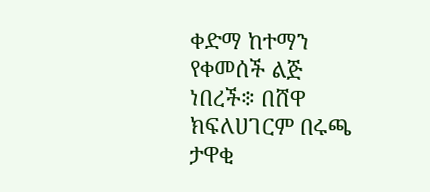ቀድማ ከተማን የቀመሰች ልጅ ነበረች፨ በሸዋ ክፍለሀገርም በሩጫ ታዋቂ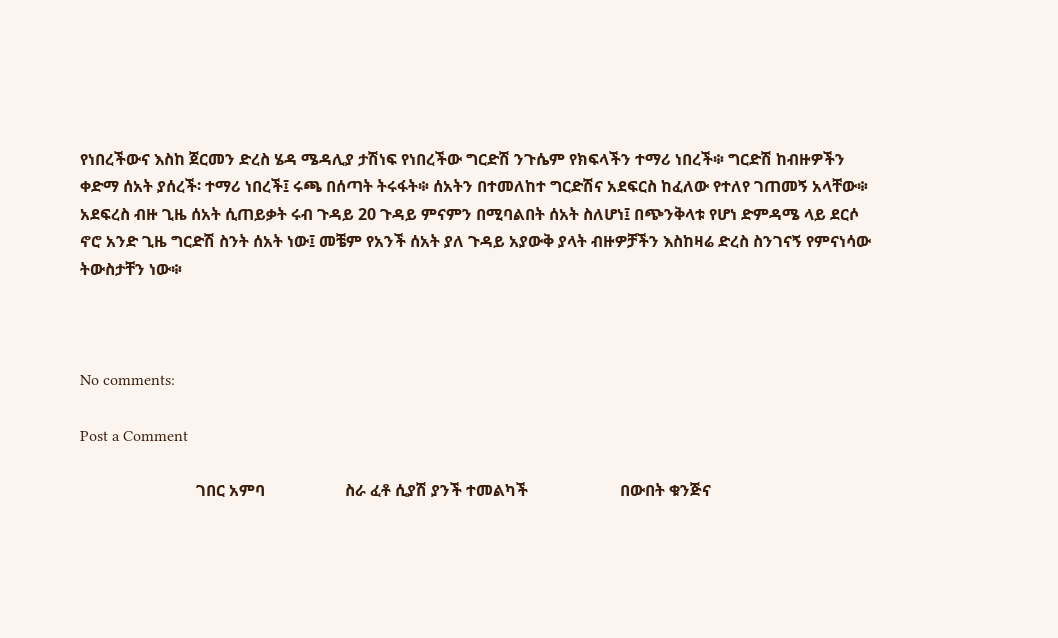የነበረችውና እስከ ጀርመን ድረስ ሄዳ ሜዳሊያ ታሽነፍ የነበረችው ግርድሽ ንጉሴም የክፍላችን ተማሪ ነበረች፨ ግርድሽ ከብዙዎችን ቀድማ ሰአት ያሰረች፡ ተማሪ ነበረች፤ ሩጫ በሰጣት ትሩፋት፨ ሰአትን በተመለከተ ግርድሽና አደፍርስ ከፈለው የተለየ ገጠመኝ አላቸው፨ አደፍረስ ብዙ ጊዜ ሰአት ሲጠይቃት ሩብ ጉዳይ 20 ጉዳይ ምናምን በሚባልበት ሰአት ስለሆነ፤ በጭንቅላቱ የሆነ ድምዳሜ ላይ ደርሶ ኖሮ አንድ ጊዜ ግርድሽ ስንት ሰአት ነው፤ መቼም የአንች ሰአት ያለ ጉዳይ አያውቅ ያላት ብዙዎቻችን እስከዛሬ ድረስ ስንገናኝ የምናነሳው ትውስታቸን ነው፨



No comments:

Post a Comment

                             ገበር አምባ                    ስራ ፈቶ ሲያሽ ያንች ተመልካች                       በውበት ቁንጅና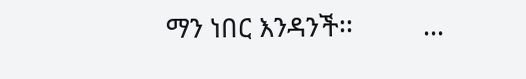ማን ነበር እንዳንች፡፡          ...